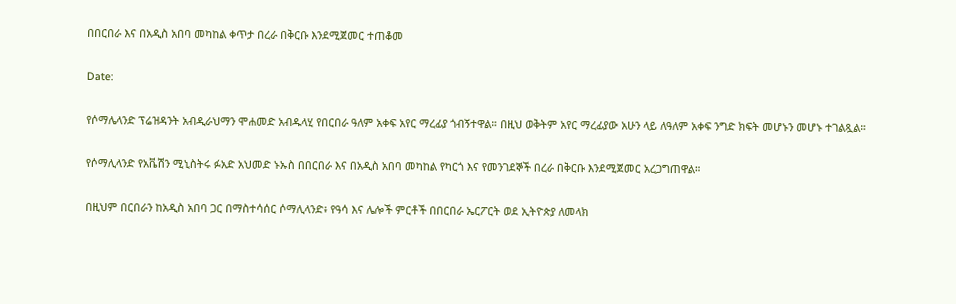በበርበራ እና በአዲስ አበባ መካከል ቀጥታ በረራ በቅርቡ እንደሚጀመር ተጠቆመ

Date:

የሶማሌላንድ ፕሬዝዳንት አብዲራህማን ሞሐመድ አብዱላሂ የበርበራ ዓለም አቀፍ አየር ማረፊያ ጎብኝተዋል። በዚህ ወቅትም አየር ማረፊያው አሁን ላይ ለዓለም አቀፍ ንግድ ክፍት መሆኑን መሆኑ ተገልጿል።

የሶማሊላንድ የአቬሽን ሚኒስትሩ ፉአድ አህመድ ኑኡስ በበርበራ እና በአዲስ አበባ መካከል የካርጎ እና የመንገደኞች በረራ በቅርቡ እንደሚጀመር አረጋግጠዋል።

በዚህም በርበራን ከአዲስ አበባ ጋር በማስተሳሰር ሶማሊላንድ፥ የዓሳ እና ሌሎች ምርቶች በበርበራ ኤርፖርት ወደ ኢትዮጵያ ለመላክ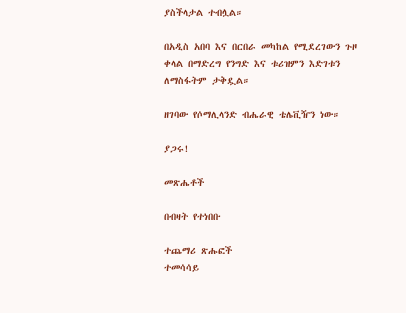ያስችላታል ተብሏል።

በአዲስ አበባ እና በርበራ መካከል የሚደረገውን ጉዞ ቀላል በማድረግ የንግድ እና ቱሪዝምን እድገቱን ለማስፋትም ታቅዷል።

ዘገባው የሶማሊላንድ ብሔራዊ ቴሌቪዥን ነው።

ያጋሩ!

መጽሔቶች

በብዛት የተነበቡ

ተጨማሪ ጽሑፎች
ተመሳሳይ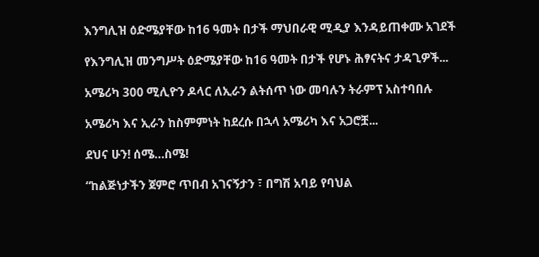እንግሊዝ ዕድሜያቸው ከ16 ዓመት በታች ማህበራዊ ሚዲያ እንዳይጠቀሙ አገደች

የእንግሊዝ መንግሥት ዕድሜያቸው ከ16 ዓመት በታች የሆኑ ሕፃናትና ታዳጊዎች...

አሜሪካ 300 ሚሊዮን ዶላር ለኢራን ልትሰጥ ነው መባሉን ትራምፕ አስተባበሉ

አሜሪካ እና ኢራን ከስምምነት ከደረሱ በኋላ አሜሪካ እና አጋሮቿ...

ደህና ሁን! ሰሜ…ስሜ!

“ከልጅነታችን ጀምሮ ጥበብ አገናኝታን ፣ በግሽ አባይ የባህል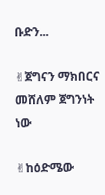ቡድን...

✌ጀግናን ማክበርና መሸለም ጀግንነት ነው

✌ከዕድሜው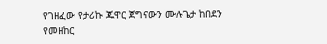የገዘፈው የታሪኩ ጁዋር ጀግናውን ሙሉጌታ ከበደን የመዘከር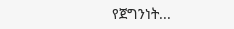የጀግንነት...